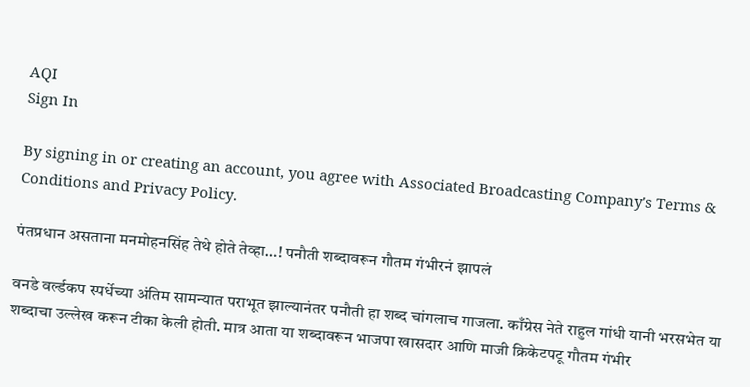AQI
Sign In

By signing in or creating an account, you agree with Associated Broadcasting Company's Terms & Conditions and Privacy Policy.

पंतप्रधान असताना मनमोहनसिंह तेथे होते तेव्हा…! पनौती शब्दावरून गौतम गंभीरनं झापलं

वनडे वर्ल्डकप स्पर्धेच्या अंतिम सामन्यात पराभूत झाल्यानंतर पनौती हा शब्द चांगलाच गाजला. काँग्रेस नेते राहुल गांधी यानी भरसभेत या शब्दाचा उल्लेख करून टीका केली होती. मात्र आता या शब्दावरून भाजपा खासदार आणि माजी क्रिकेटपटू गौतम गंभीर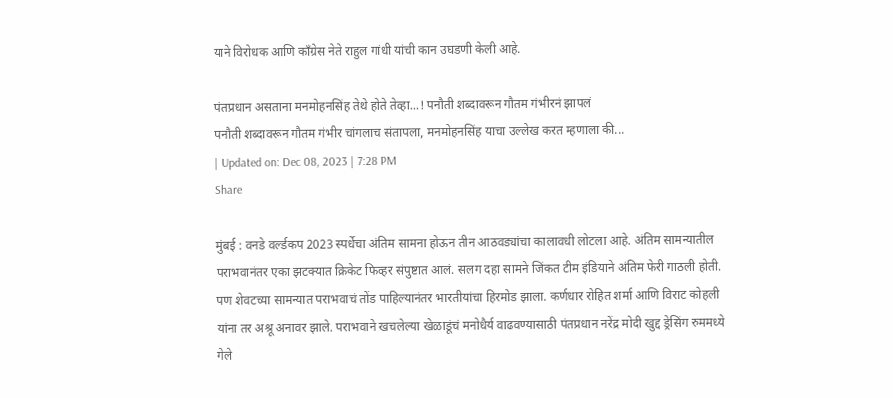याने विरोधक आणि काँग्रेस नेते राहुल गांधी यांची कान उघडणी केली आहे.

पंतप्रधान असताना मनमोहनसिंह तेथे होते तेव्हा...! पनौती शब्दावरून गौतम गंभीरनं झापलं
पनौती शब्दावरून गौतम गंभीर चांगलाच संतापला, मनमोहनसिंह याचा उल्लेख करत म्हणाला की...
| Updated on: Dec 08, 2023 | 7:28 PM
Share

मुंबई : वनडे वर्ल्डकप 2023 स्पर्धेचा अंतिम सामना होऊन तीन आठवड्यांचा कालावधी लोटला आहे. अंतिम सामन्यातील पराभवानंतर एका झटक्यात क्रिकेट फिव्हर संपुष्टात आलं. सलग दहा सामने जिंकत टीम इंडियाने अंतिम फेरी गाठली होती. पण शेवटच्या सामन्यात पराभवाचं तोंड पाहिल्यानंतर भारतीयांचा हिरमोड झाला. कर्णधार रोहित शर्मा आणि विराट कोहली यांना तर अश्रू अनावर झाले. पराभवाने खचलेल्या खेळाडूंचं मनोधैर्य वाढवण्यासाठी पंतप्रधान नरेंद्र मोदी खुद्द ड्रेसिंग रुममध्ये गेले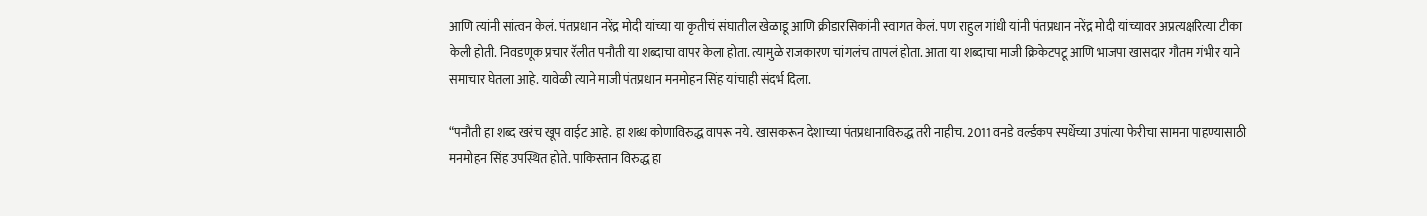आणि त्यांनी सांत्वन केलं. पंतप्रधान नरेंद्र मोदी यांच्या या कृतीचं संघातील खेळाडू आणि क्रीडारसिकांनी स्वागत केलं. पण राहुल गांधी यांनी पंतप्रधान नरेंद्र मोदी यांच्यावर अप्रत्यक्षरित्या टीका केली होती. निवडणूक प्रचार रॅलीत पनौती या शब्दाचा वापर केला होता. त्यामुळे राजकारण चांगलंच तापलं होता. आता या शब्दाचा माजी क्रिकेटपटू आणि भाजपा खासदार गौतम गंभीर याने समाचार घेतला आहे. यावेळी त्याने माजी पंतप्रधान मनमोहन सिंह यांचाही संदर्भ दिला.

“पनौती हा शब्द खरंच खूप वाईट आहे. हा शब्ध कोणाविरुद्ध वापरू नये. खासकरून देशाच्या पंतप्रधानाविरुद्ध तरी नाहीच. 2011 वनडे वर्ल्डकप स्पर्धेच्या उपांत्या फेरीचा सामना पाहण्यासाठी मनमोहन सिंह उपस्थित होते. पाकिस्तान विरुद्ध हा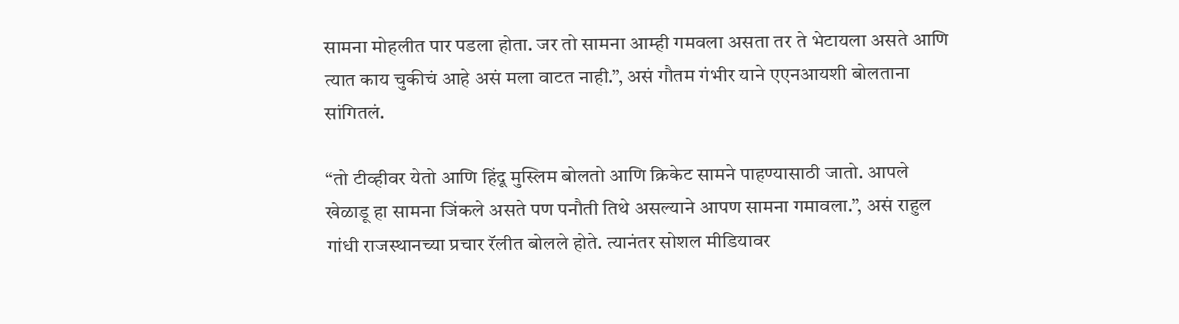सामना मोहलीत पार पडला होता. जर तो सामना आम्ही गमवला असता तर ते भेटायला असते आणि त्यात काय चुकीचं आहे असं मला वाटत नाही.”, असं गौतम गंभीर याने एएनआयशी बोलताना सांगितलं.

“तो टीव्हीवर येतो आणि हिंदू मुस्लिम बोलतो आणि क्रिकेट सामने पाहण्यासाठी जातो. आपले खेळाडू हा सामना जिंकले असते पण पनौती तिथे असल्याने आपण सामना गमावला.”, असं राहुल गांधी राजस्थानच्या प्रचार रॅलीत बोलले होते. त्यानंतर सोशल मीडियावर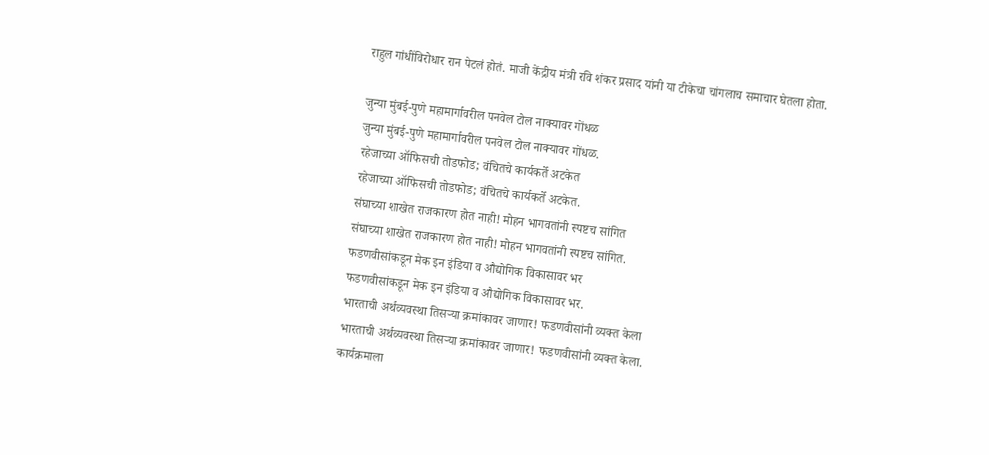राहुल गांधींविरोधार रान पेटलं होतं. माजी केंद्रीय मंत्री रवि शंकर प्रसाद यांनी या टीकेचा चांगलाच समाचार घेतला होता.

जुन्या मुंबई-पुणे महामार्गावरील पनवेल टोल नाक्यावर गोंधळ
जुन्या मुंबई-पुणे महामार्गावरील पनवेल टोल नाक्यावर गोंधळ.
रहेजाच्या ऑफिसची तोडफोड; वंचितचे कार्यकर्ते अटकेत
रहेजाच्या ऑफिसची तोडफोड; वंचितचे कार्यकर्ते अटकेत.
संघाच्या शाखेत राजकारण होत नाही! मोहन भागवतांनी स्पष्टच सांगित
संघाच्या शाखेत राजकारण होत नाही! मोहन भागवतांनी स्पष्टच सांगित.
फडणवीसांकडून मेक इन इंडिया व औद्योगिक विकासावर भर
फडणवीसांकडून मेक इन इंडिया व औद्योगिक विकासावर भर.
भारताची अर्थव्यवस्था तिसऱ्या क्रमांकावर जाणार! फडणवीसांनी व्यक्त केला
भारताची अर्थव्यवस्था तिसऱ्या क्रमांकावर जाणार! फडणवीसांनी व्यक्त केला.
कार्यक्रमाला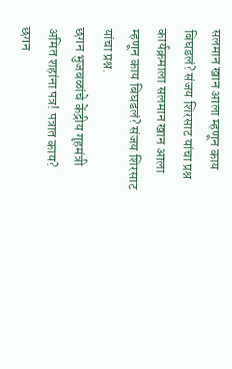सलमान खान आला म्हणून काय बिघडलं? संजय शिरसाट यांचा प्रश्न
कार्यक्रमाला सलमान खान आला म्हणून काय बिघडलं? संजय शिरसाट यांचा प्रश्न.
छगन भुजबळांचे केंद्रीय गृहमंत्री अमित शहांना पत्र! पत्रात काय?
छगन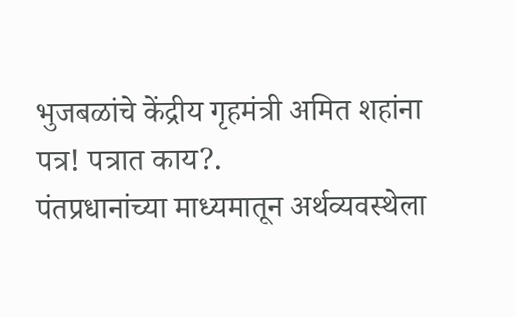भुजबळांचे केंद्रीय गृहमंत्री अमित शहांना पत्र! पत्रात काय?.
पंतप्रधानांच्या माध्यमातून अर्थव्यवस्थेला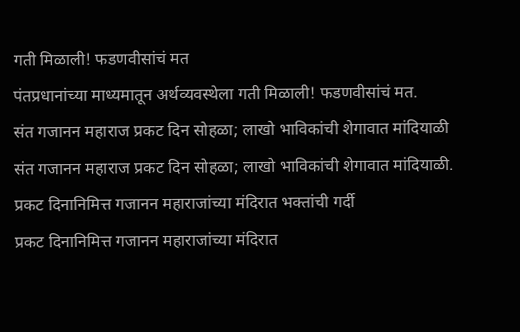गती मिळाली! फडणवीसांचं मत
पंतप्रधानांच्या माध्यमातून अर्थव्यवस्थेला गती मिळाली! फडणवीसांचं मत.
संत गजानन महाराज प्रकट दिन सोहळा; लाखो भाविकांची शेगावात मांदियाळी
संत गजानन महाराज प्रकट दिन सोहळा; लाखो भाविकांची शेगावात मांदियाळी.
प्रकट दिनानिमित्त गजानन महाराजांच्या मंदिरात भक्तांची गर्दी
प्रकट दिनानिमित्त गजानन महाराजांच्या मंदिरात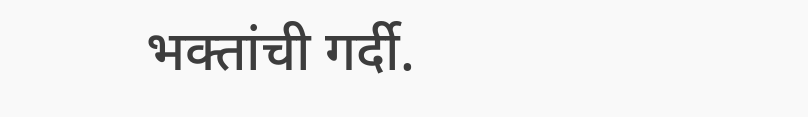भक्तांची गर्दी.